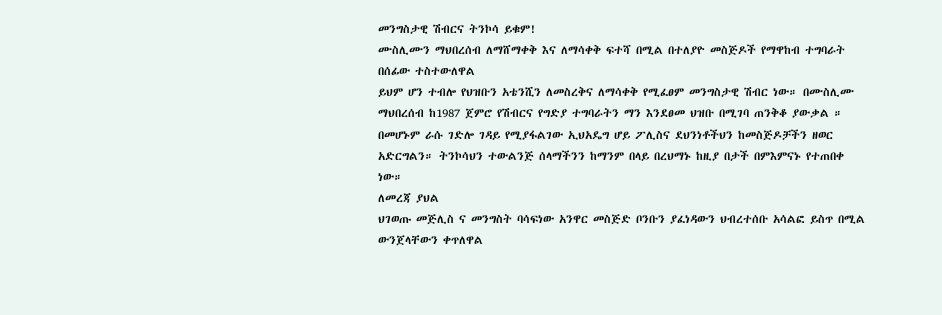መንግስታዊ ሽብርና ትንኮሳ ይቁም!
ሙስሊሙን ማህበረሰብ ለማሸማቀቅ እና ለማሳቀቅ ፍተሻ በሚል በተለያዮ መስጅዶች የማዋከብ ተግባራት በሰፊው ተስተውለዋል
ይህም ሆን ተብሎ የህዝቡን አቴንሺን ለመስረቅና ለማሳቀቅ የሚፈፀም መንግስታዊ ሽብር ነው። በሙስሊሙ ማህበረሰብ ከ1987 ጀምሮ የሽብርና የግድያ ተግባራትን ማን እንደፀመ ህዝቡ በሚገባ ጠንቅቆ ያውቃል ። በመሆኑም ራሱ ገድሎ ገዳይ የሚያፋልገው ኢህአዴግ ሆይ ፖሊስና ደህንነቶችህን ከመስጅዶቻችን ዘወር አድርግልን። ትንኮሳህን ተውልንጅ ሰላማችንን ከማንም በላይ በረህማኑ ከዚያ በታች በምእምናኑ የተጠበቀ ነው።
ለመረጃ ያህል
ህገወጡ መጅሊስ ና መንግስት ባሳፍነው አንዋር መስጅድ ቦንቡን ያፈነዳውን ህብረተሰቡ አሳልፎ ይስጥ በሚል ውንጀላቸውን ቀጥለዋል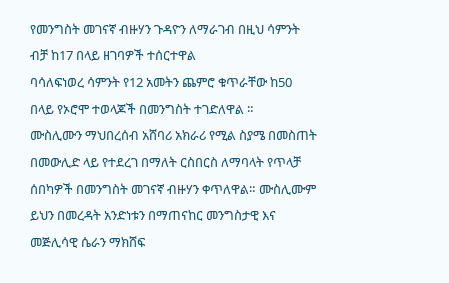የመንግስት መገናኛ ብዙሃን ጉዳዮን ለማራገብ በዚህ ሳምንት ብቻ ከ17 በላይ ዘገባዎች ተሰርተዋል
ባሳለፍነወረ ሳምንት የ12 አመትን ጨምሮ ቁጥራቸው ከ50 በላይ የኦሮሞ ተወላጆች በመንግስት ተገድለዋል ።
ሙስሊሙን ማህበረሰብ አሸባሪ አክራሪ የሚል ስያሜ በመስጠት በመውሊድ ላይ የተደረገ በማለት ርስበርስ ለማባላት የጥላቻ ሰበካዎች በመንግስት መገናኛ ብዙሃን ቀጥለዋል። ሙስሊሙም ይህን በመረዳት አንድነቱን በማጠናከር መንግስታዊ እና መጅሊሳዊ ሴራን ማክሸፍ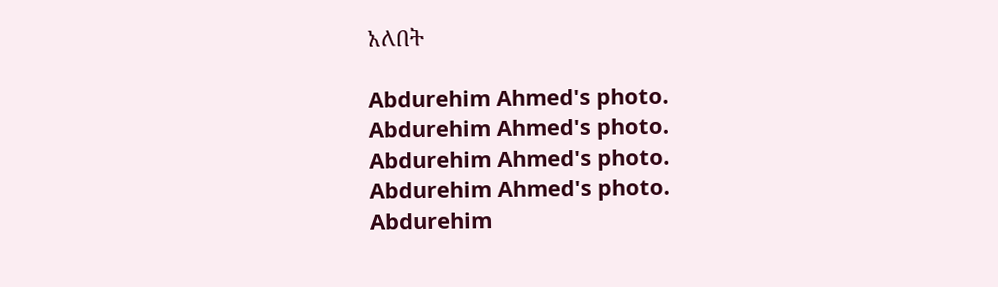አለበት

Abdurehim Ahmed's photo.
Abdurehim Ahmed's photo.
Abdurehim Ahmed's photo.
Abdurehim Ahmed's photo.
Abdurehim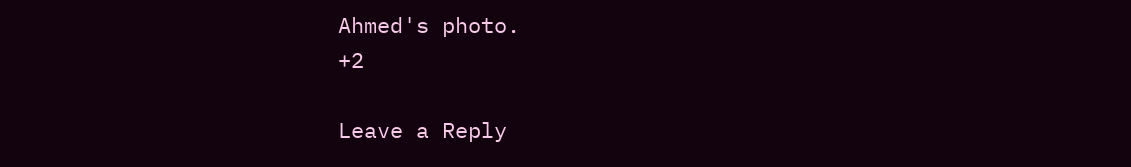Ahmed's photo.
+2

Leave a Reply